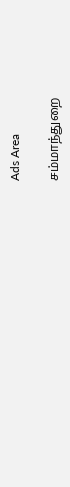Ads Area

சம்மாந்துறை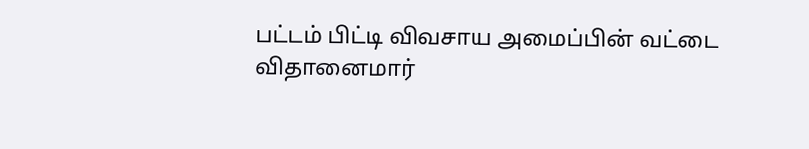பட்டம் பிட்டி விவசாய அமைப்பின் வட்டை விதானைமார்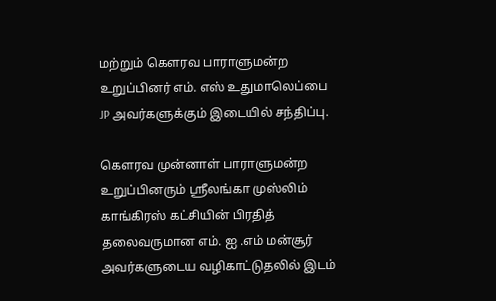மற்றும் கௌரவ பாராளுமன்ற உறுப்பினர் எம். எஸ் உதுமாலெப்பை JP அவர்களுக்கும் இடையில் சந்திப்பு.

கௌரவ முன்னாள் பாராளுமன்ற உறுப்பினரும் ஸ்ரீலங்கா முஸ்லிம் காங்கிரஸ் கட்சியின் பிரதித் தலைவருமான எம். ஐ .எம் மன்சூர் அவர்களுடைய வழிகாட்டுதலில் இடம்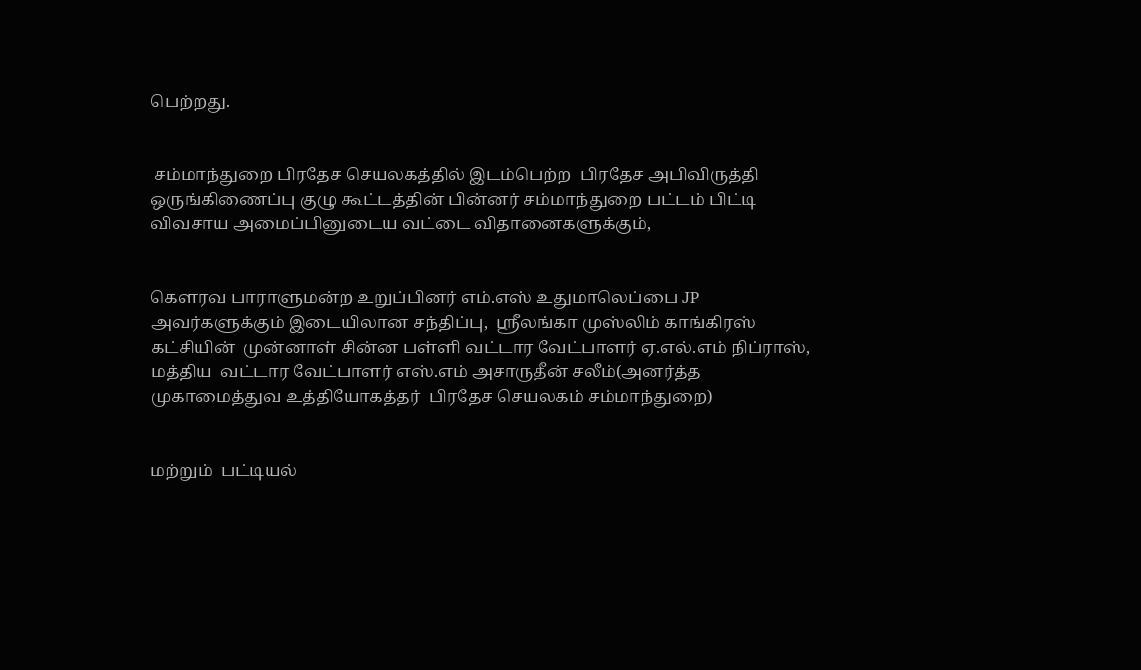பெற்றது.


 சம்மாந்துறை பிரதேச செயலகத்தில் இடம்பெற்ற  பிரதேச அபிவிருத்தி ஒருங்கிணைப்பு குழு கூட்டத்தின் பின்னர் சம்மாந்துறை பட்டம் பிட்டி  விவசாய அமைப்பினுடைய வட்டை விதானைகளுக்கும்,


கௌரவ பாராளுமன்ற உறுப்பினர் எம்.எஸ் உதுமாலெப்பை JP அவர்களுக்கும் இடையிலான சந்திப்பு,  ஸ்ரீலங்கா முஸ்லிம் காங்கிரஸ் கட்சியின்  முன்னாள் சின்ன பள்ளி வட்டார வேட்பாளர் ஏ.எல்.எம் நிப்ராஸ், மத்திய  வட்டார வேட்பாளர் எஸ்.எம் அசாருதீன் சலீம்(அனர்த்த முகாமைத்துவ உத்தியோகத்தர்  பிரதேச செயலகம் சம்மாந்துறை)


மற்றும்  பட்டியல்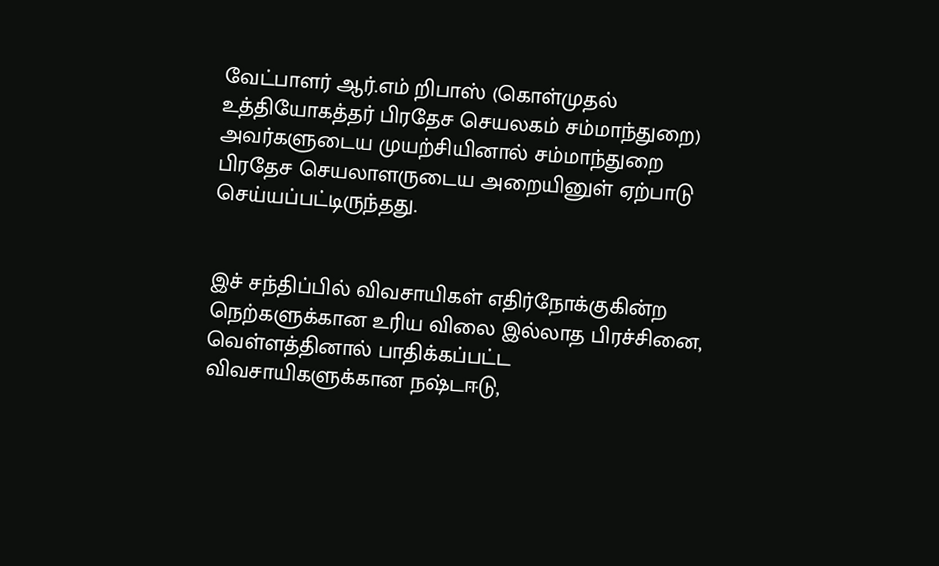வேட்பாளர் ஆர்.எம் றிபாஸ் (கொள்முதல் உத்தியோகத்தர் பிரதேச செயலகம் சம்மாந்துறை) அவர்களுடைய முயற்சியினால் சம்மாந்துறை பிரதேச செயலாளருடைய அறையினுள் ஏற்பாடு செய்யப்பட்டிருந்தது.


இச் சந்திப்பில் விவசாயிகள் எதிர்நோக்குகின்ற நெற்களுக்கான உரிய விலை இல்லாத பிரச்சினை, வெள்ளத்தினால் பாதிக்கப்பட்ட விவசாயிகளுக்கான நஷ்டஈடு,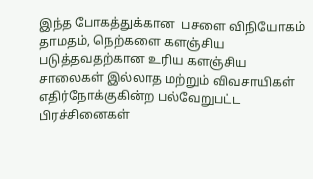இந்த போகத்துக்கான  பசளை விநியோகம்  தாமதம், நெற்களை களஞ்சிய படுத்தவதற்கான உரிய களஞ்சிய சாலைகள் இல்லாத மற்றும் விவசாயிகள் எதிர்நோக்குகின்ற பல்வேறுபட்ட பிரச்சினைகள்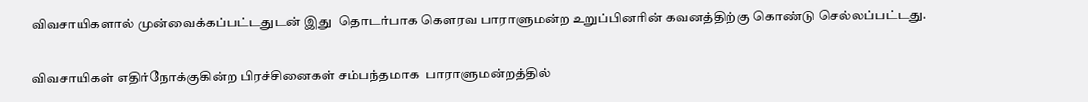விவசாயிகளால் முன்வைக்கப்பட்டதுடன் இது  தொடர்பாக கௌரவ பாராளுமன்ற உறுப்பினரின் கவனத்திற்கு கொண்டு செல்லப்பட்டது.


விவசாயிகள் எதிர்நோக்குகின்ற பிரச்சினைகள் சம்பந்தமாக  பாராளுமன்றத்தில்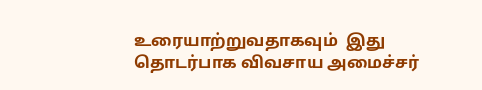உரையாற்றுவதாகவும்  இது தொடர்பாக விவசாய அமைச்சர்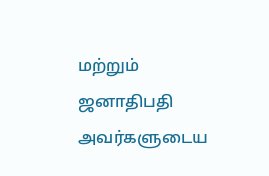மற்றும் ஜனாதிபதி அவர்களுடைய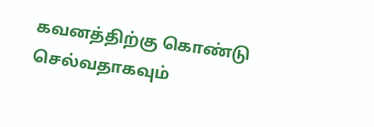கவனத்திற்கு கொண்டு செல்வதாகவும்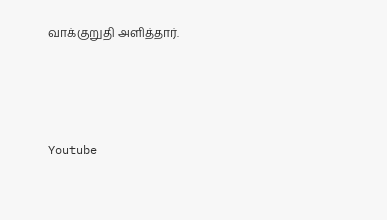வாக்குறுதி அளித்தார்.





Youtube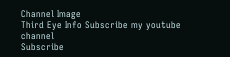Channel Image
Third Eye Info Subscribe my youtube channel
Subscribe